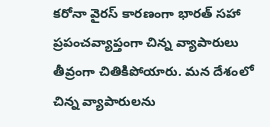కరోనా వైరస్ కారణంగా భారత్ సహా ప్రపంచవ్యాప్తంగా చిన్న వ్యాపారులు తీవ్రంగా చితికిపోయారు. మన దేశంలో చిన్న వ్యాపారులను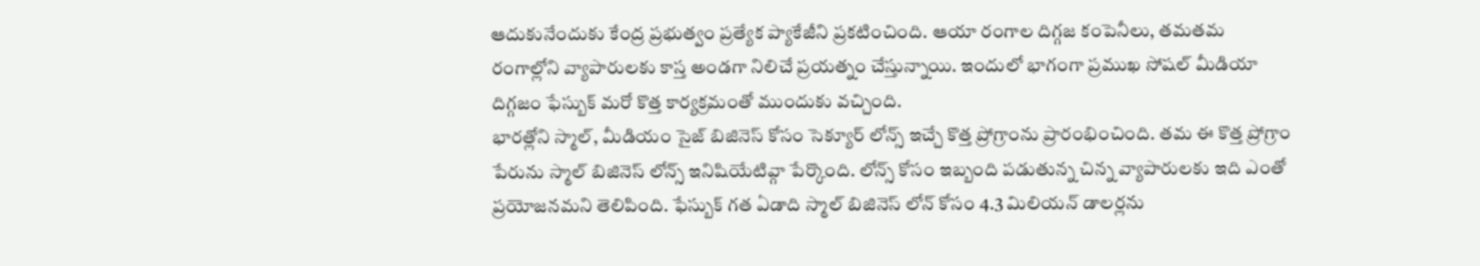ఆదుకునేందుకు కేంద్ర ప్రభుత్వం ప్రత్యేక ప్యాకేజీని ప్రకటించింది. ఆయా రంగాల దిగ్గజ కంపెనీలు, తమతమ రంగాల్లోని వ్యాపారులకు కాస్త అండగా నిలిచే ప్రయత్నం చేస్తున్నాయి. ఇందులో భాగంగా ప్రముఖ సోషల్ మీడియా దిగ్గజం ఫేస్బుక్ మరో కొత్త కార్యక్రమంతో ముందుకు వచ్చింది.
భారత్లోని స్మాల్, మీడియం సైజ్ బిజినెస్ కోసం సెక్యూర్ లోన్స్ ఇచ్చే కొత్త ప్రోగ్రాంను ప్రారంభించింది. తమ ఈ కొత్త ప్రోగ్రాం పేరును స్మాల్ బిజినెస్ లోన్స్ ఇనిషియేటివ్గా పేర్కొంది. లోన్స్ కోసం ఇబ్బంది పడుతున్న చిన్న వ్యాపారులకు ఇది ఎంతో ప్రయోజనమని తెలిపింది. ఫేస్బుక్ గత ఏడాది స్మాల్ బిజినెస్ లోన్ కోసం 4.3 మిలియన్ డాలర్లను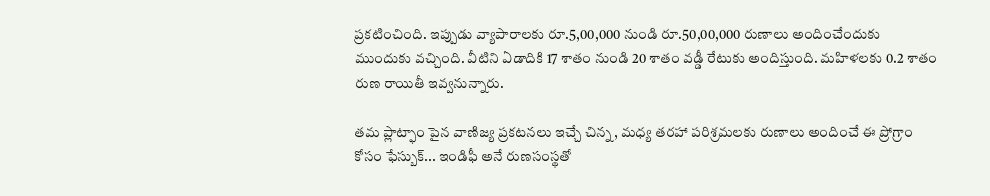ప్రకటించింది. ఇప్పుడు వ్యాపారాలకు రూ.5,00,000 నుండి రూ.50,00,000 రుణాలు అందించేందుకు ముందుకు వచ్చింది. వీటిని ఏడాదికి 17 శాతం నుండి 20 శాతం వడ్డీ రేటుకు అందిస్తుంది. మహిళలకు 0.2 శాతం రుణ రాయితీ ఇవ్వనున్నారు.

తమ ప్లాట్ఫాం పైన వాణిజ్య ప్రకటనలు ఇచ్చే చిన్న, మధ్య తరహా పరిశ్రమలకు రుణాలు అందించే ఈ ప్రోగ్రాం కోసం ఫేస్బుక్... ఇండిఫీ అనే రుణసంస్థతో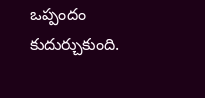ఒప్పందం కుదుర్చుకుంది.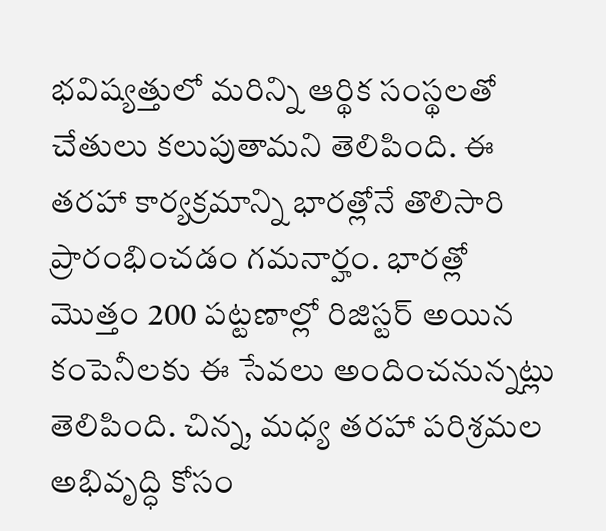భవిష్యత్తులో మరిన్ని ఆర్థిక సంస్థలతో చేతులు కలుపుతామని తెలిపింది. ఈ తరహా కార్యక్రమాన్ని భారత్లోనే తొలిసారి ప్రారంభించడం గమనార్హం. భారత్లో మొత్తం 200 పట్టణాల్లో రిజిస్టర్ అయిన కంపెనీలకు ఈ సేవలు అందించనున్నట్లు తెలిపింది. చిన్న, మధ్య తరహా పరిశ్రమల అభివృద్ధి కోసం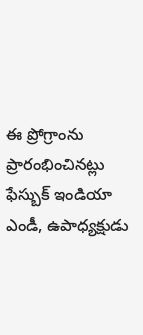ఈ ప్రోగ్రాంను ప్రారంభించినట్లు ఫేస్బుక్ ఇండియా ఎండీ, ఉపాధ్యక్షుడు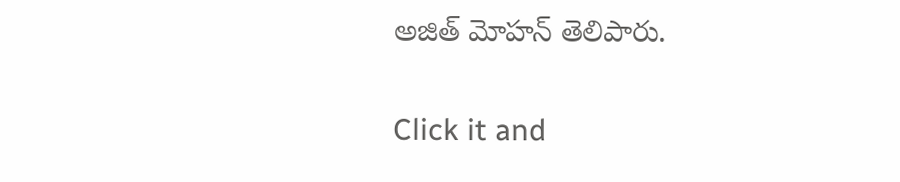అజిత్ మోహన్ తెలిపారు.


Click it and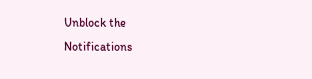Unblock the Notifications